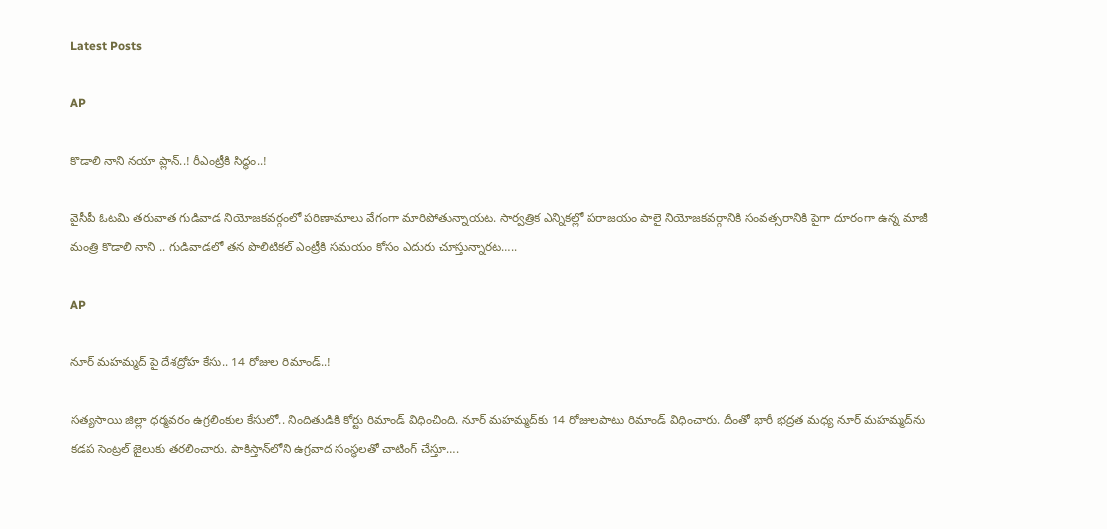Latest Posts

AP

కొడాలి నాని నయా ప్లాన్..! రీఎంట్రీకి సిద్ధం..!

వైసీపీ ఓటమి తరువాత గుడివాడ నియోజకవర్గంలో పరిణామాలు వేగంగా మారిపోతున్నాయట. సార్వత్రిక ఎన్నికల్లో పరాజయం పాలై నియోజకవర్గానికి సంవత్సరానికి పైగా దూరంగా ఉన్న మాజీ మంత్రి కొడాలి నాని .. గుడివాడలో తన పొలిటికల్ ఎంట్రీకి సమయం కోసం ఎదురు చూస్తున్నారట…..

AP

నూర్ మహమ్మద్ పై దేశద్రోహ కేసు.. 14 రోజుల రిమాండ్..!

సత్యసాయి జిల్లా ధర్మవరం ఉగ్రలింకుల కేసులో.. నిందితుడికి కోర్టు రిమాండ్ విధించింది. నూర్ మహమ్మద్‌కు 14 రోజులపాటు రిమాండ్ విధించారు. దీంతో భారీ భద్రత మధ్య నూర్ మహమ్మద్‌ను కడప సెంట్రల్ జైలుకు తరలించారు. పాకిస్తాన్‌లోని ఉగ్రవాద సంస్థలతో చాటింగ్ చేస్తూ….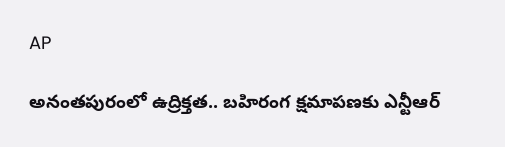AP

అనంతపురంలో ఉద్రిక్తత.. బహిరంగ క్షమాపణకు ఎన్టీఆర్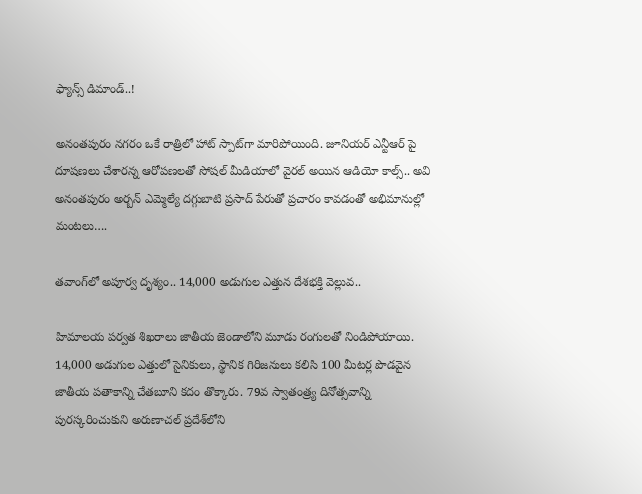ఫ్యాన్స్ డిమాండ్..!

అనంతపురం నగరం ఒకే రాత్రిలో హాట్ స్పాట్‌గా మారిపోయింది. జూనియర్ ఎన్టీఆర్ పై దూషణలు చేశారన్న ఆరోపణలతో సోషల్ మీడియాలో వైరల్ అయిన ఆడియో కాల్స్.. అవి అనంతపురం అర్బన్ ఎమ్మెల్యే దగ్గుబాటి ప్రసాద్ పేరుతో ప్రచారం కావడంతో అభిమానుల్లో మంటలు….

తవాంగ్‌లో అపూర్వ దృశ్యం.. 14,000 అడుగుల ఎత్తున దేశభక్తి వెల్లువ..

హిమాలయ పర్వత శిఖరాలు జాతీయ జెండాలోని మూడు రంగులతో నిండిపోయాయి. 14,000 అడుగుల ఎత్తులో సైనికులు, స్థానిక గిరిజనులు కలిసి 100 మీటర్ల పొడవైన జాతీయ పతాకాన్ని చేతబూని కదం తొక్కారు. 79వ స్వాతంత్ర్య దినోత్సవాన్ని పురస్కరించుకుని అరుణాచల్ ప్రదేశ్‌లోని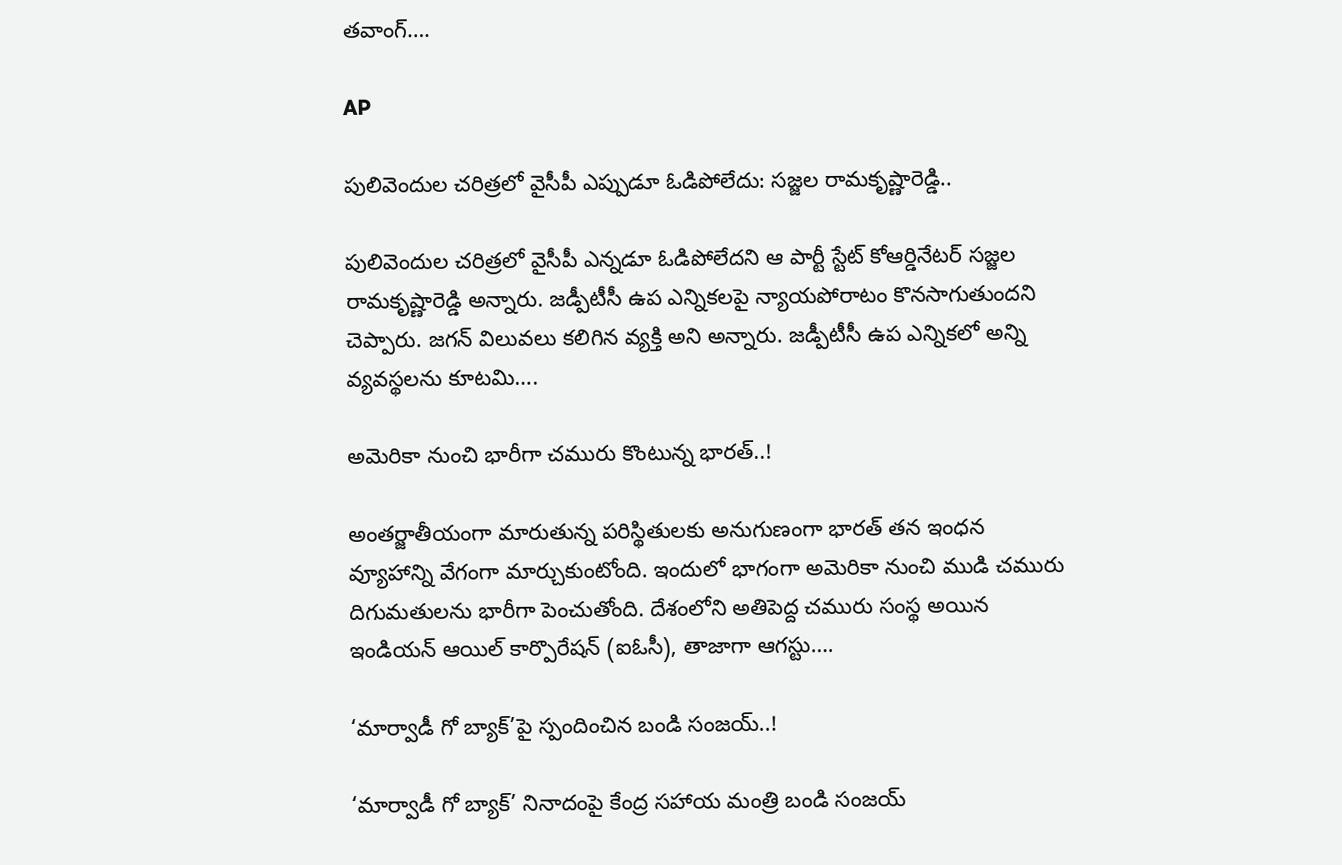తవాంగ్….

AP

పులివెందుల చరిత్రలో వైసీపీ ఎప్పుడూ ఓడిపోలేదు: సజ్జల రామకృష్ణారెడ్డి..

పులివెందుల చరిత్రలో వైసీపీ ఎన్నడూ ఓడిపోలేదని ఆ పార్టీ స్టేట్ కోఆర్డినేటర్ సజ్జల రామకృష్ణారెడ్డి అన్నారు. జడ్పీటీసీ ఉప ఎన్నికలపై న్యాయపోరాటం కొనసాగుతుందని చెప్పారు. జగన్ విలువలు కలిగిన వ్యక్తి అని అన్నారు. జడ్పీటీసీ ఉప ఎన్నికలో అన్ని వ్యవస్థలను కూటమి….

అమెరికా నుంచి భారీగా చమురు కొంటున్న భారత్..!

అంతర్జాతీయంగా మారుతున్న పరిస్థితులకు అనుగుణంగా భారత్ తన ఇంధన వ్యూహాన్ని వేగంగా మార్చుకుంటోంది. ఇందులో భాగంగా అమెరికా నుంచి ముడి చమురు దిగుమతులను భారీగా పెంచుతోంది. దేశంలోని అతిపెద్ద చమురు సంస్థ అయిన ఇండియన్ ఆయిల్ కార్పొరేషన్ (ఐఓసీ), తాజాగా ఆగస్టు….

‘మార్వాడీ గో బ్యాక్’పై స్పందించిన బండి సంజయ్..!

‘మార్వాడీ గో బ్యాక్’ నినాదంపై కేంద్ర సహాయ మంత్రి బండి సంజయ్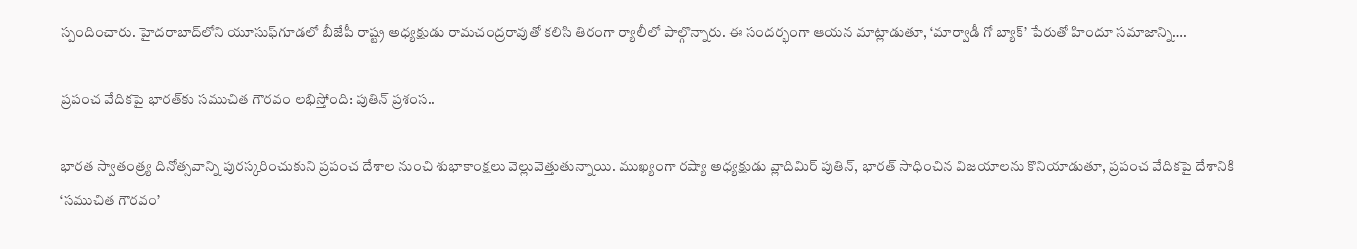స్పందించారు. హైదరాబాద్‌లోని యూసుఫ్‌గూడలో బీజేపీ రాష్ట్ర అధ్యక్షుడు రామచంద్రరావుతో కలిసి తిరంగా ర్యాలీలో పాల్గొన్నారు. ఈ సందర్భంగా ఆయన మాట్లాడుతూ, ‘మార్వాడీ గో బ్యాక్’ పేరుతో హిందూ సమాజాన్ని….

ప్రపంచ వేదికపై భారత్‌కు సముచిత గౌరవం లభిస్తోంది: పుతిన్ ప్రశంస..

భారత స్వాతంత్ర్య దినోత్సవాన్ని పురస్కరించుకుని ప్రపంచ దేశాల నుంచి శుభాకాంక్షలు వెల్లువెత్తుతున్నాయి. ముఖ్యంగా రష్యా అధ్యక్షుడు వ్లాదిమిర్ పుతిన్, భారత్ సాధించిన విజయాలను కొనియాడుతూ, ప్రపంచ వేదికపై దేశానికి ‘సముచిత గౌరవం’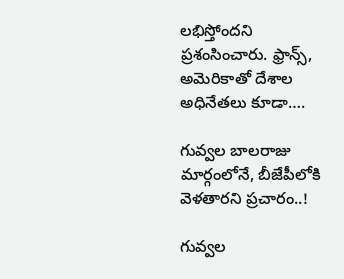లభిస్తోందని ప్రశంసించారు. ఫ్రాన్స్, అమెరికాతో దేశాల అధినేతలు కూడా….

గువ్వల బాలరాజు మార్గంలోనే, బీజేపీలోకి వెళతారని ప్రచారం..!

గువ్వల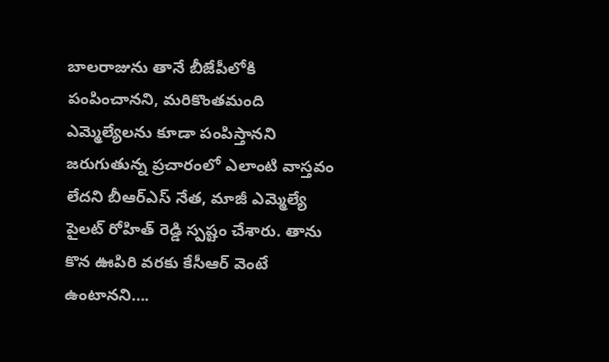బాలరాజును తానే బీజేపీలోకి పంపించానని, మరికొంతమంది ఎమ్మెల్యేలను కూడా పంపిస్తానని జరుగుతున్న ప్రచారంలో ఎలాంటి వాస్తవం లేదని బీఆర్ఎస్ నేత, మాజీ ఎమ్మెల్యే పైలట్ రోహిత్ రెడ్డి స్పష్టం చేశారు. తాను కొన ఊపిరి వరకు కేసీఆర్ వెంటే ఉంటానని….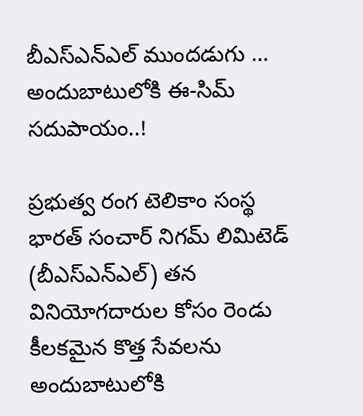బీఎస్ఎన్ఎల్ ముందడుగు … అందుబాటులోకి ఈ-సిమ్ సదుపాయం..!

ప్రభుత్వ రంగ టెలికాం సంస్థ భారత్ సంచార్ నిగమ్ లిమిటెడ్ (బీఎస్ఎన్ఎల్) తన వినియోగదారుల కోసం రెండు కీలకమైన కొత్త సేవలను అందుబాటులోకి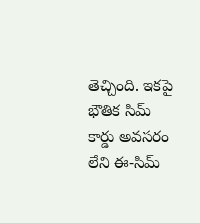తెచ్చింది. ఇకపై భౌతిక సిమ్ కార్డు అవసరం లేని ఈ-సిమ్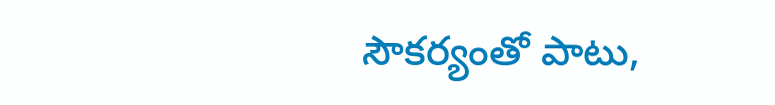సౌకర్యంతో పాటు,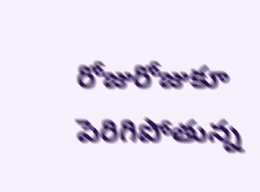రోజురోజుకూ పెరిగిపోతున్న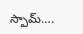స్పామ్….